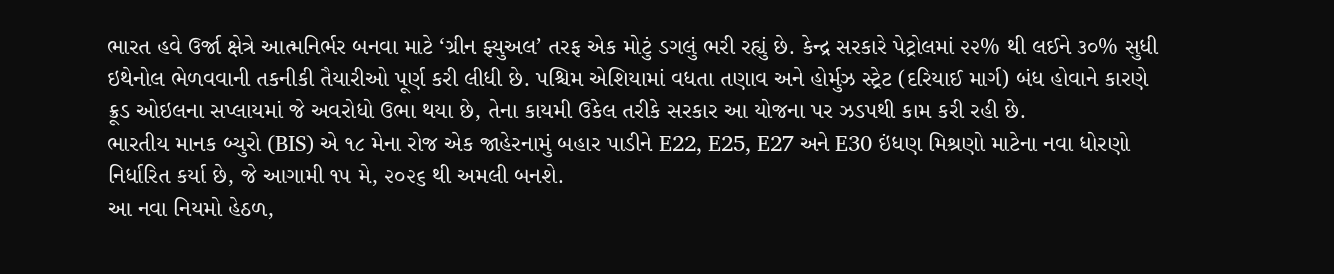ભારત હવે ઉર્જા ક્ષેત્રે આત્મનિર્ભર બનવા માટે ‘ગ્રીન ફ્યુઅલ’ તરફ એક મોટું ડગલું ભરી રહ્યું છે. કેન્દ્ર સરકારે પેટ્રોલમાં ૨૨% થી લઈને ૩૦% સુધી ઇથેનોલ ભેળવવાની તકનીકી તૈયારીઓ પૂર્ણ કરી લીધી છે. પશ્ચિમ એશિયામાં વધતા તણાવ અને હોર્મુઝ સ્ટ્રેટ (દરિયાઈ માર્ગ) બંધ હોવાને કારણે ક્રૂડ ઓઇલના સપ્લાયમાં જે અવરોધો ઉભા થયા છે, તેના કાયમી ઉકેલ તરીકે સરકાર આ યોજના પર ઝડપથી કામ કરી રહી છે.
ભારતીય માનક બ્યુરો (BIS) એ ૧૮ મેના રોજ એક જાહેરનામું બહાર પાડીને E22, E25, E27 અને E30 ઇંધણ મિશ્રણો માટેના નવા ધોરણો નિર્ધારિત કર્યા છે, જે આગામી ૧૫ મે, ૨૦૨૬ થી અમલી બનશે.
આ નવા નિયમો હેઠળ,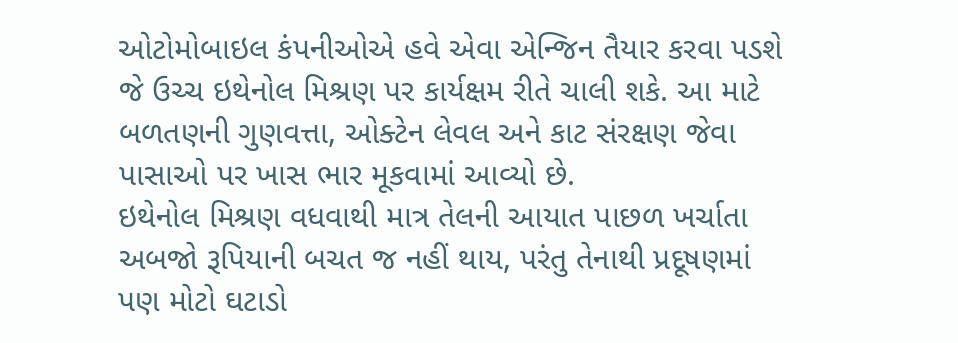ઓટોમોબાઇલ કંપનીઓએ હવે એવા એન્જિન તૈયાર કરવા પડશે જે ઉચ્ચ ઇથેનોલ મિશ્રણ પર કાર્યક્ષમ રીતે ચાલી શકે. આ માટે બળતણની ગુણવત્તા, ઓક્ટેન લેવલ અને કાટ સંરક્ષણ જેવા પાસાઓ પર ખાસ ભાર મૂકવામાં આવ્યો છે.
ઇથેનોલ મિશ્રણ વધવાથી માત્ર તેલની આયાત પાછળ ખર્ચાતા અબજો રૂપિયાની બચત જ નહીં થાય, પરંતુ તેનાથી પ્રદૂષણમાં પણ મોટો ઘટાડો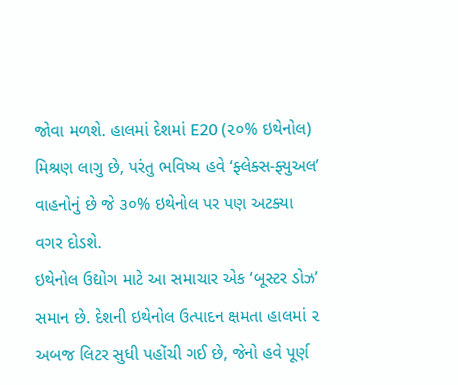જોવા મળશે. હાલમાં દેશમાં E20 (૨૦% ઇથેનોલ) મિશ્રણ લાગુ છે, પરંતુ ભવિષ્ય હવે ‘ફ્લેક્સ-ફ્યુઅલ’ વાહનોનું છે જે ૩૦% ઇથેનોલ પર પણ અટક્યા વગર દોડશે.
ઇથેનોલ ઉદ્યોગ માટે આ સમાચાર એક ‘બૂસ્ટર ડોઝ’ સમાન છે. દેશની ઇથેનોલ ઉત્પાદન ક્ષમતા હાલમાં ૨ અબજ લિટર સુધી પહોંચી ગઈ છે, જેનો હવે પૂર્ણ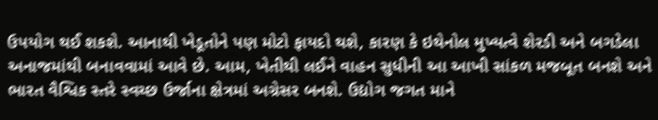ઉપયોગ થઈ શકશે. આનાથી ખેડૂતોને પણ મોટો ફાયદો થશે, કારણ કે ઇથેનોલ મુખ્યત્વે શેરડી અને બગડેલા અનાજમાંથી બનાવવામાં આવે છે. આમ, ખેતીથી લઈને વાહન સુધીની આ આખી સાંકળ મજબૂત બનશે અને ભારત વૈશ્વિક સ્તરે સ્વચ્છ ઉર્જાના ક્ષેત્રમાં અગ્રેસર બનશે. ઉદ્યોગ જગત માને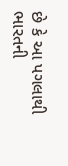છે કે આ પગલાથી ભારતની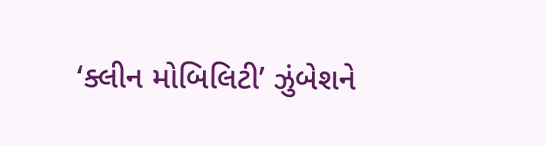‘ક્લીન મોબિલિટી’ ઝુંબેશને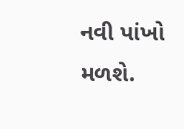નવી પાંખો મળશે.